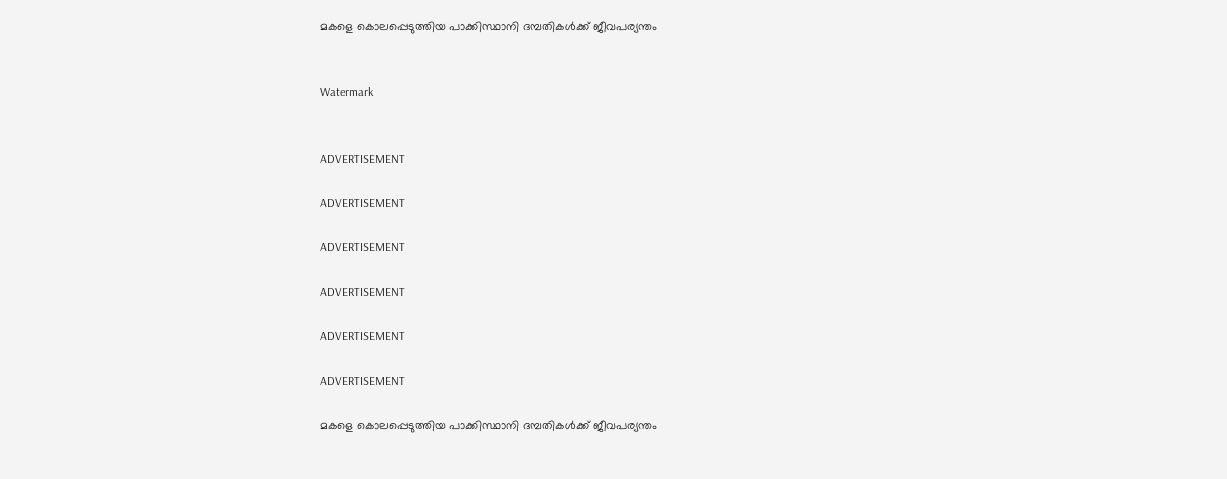മകളെ കൊലപ്പെടുത്തിയ പാക്കിസ്ഥാനി ദമ്പതികള്‍ക്ക് ജീവപര്യന്തം


Watermark


ADVERTISEMENT

ADVERTISEMENT

ADVERTISEMENT

ADVERTISEMENT

ADVERTISEMENT

ADVERTISEMENT

മകളെ കൊലപ്പെടുത്തിയ പാക്കിസ്ഥാനി ദമ്പതികള്‍ക്ക് ജീവപര്യന്തം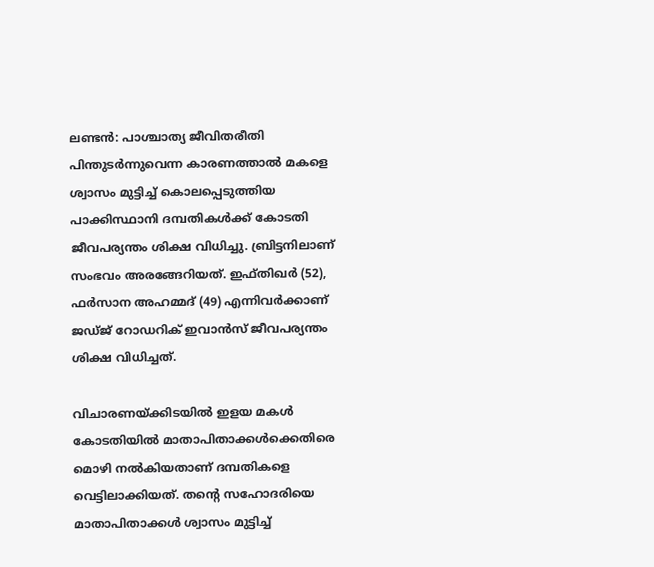ലണ്ടന്‍: പാശ്ചാത്യ ജീവിതരീതി പിന്തുടര്‍ന്നുവെന്ന കാരണത്താല്‍ മകളെ ശ്വാസം മുട്ടിച്ച് കൊലപ്പെടുത്തിയ പാക്കിസ്ഥാനി ദമ്പതികള്‍ക്ക് കോടതി ജീവപര്യന്തം ശിക്ഷ വിധിച്ചു. ബ്രിട്ടനിലാണ്‌ സംഭവം അരങ്ങേറിയത്. ഇഫ്തിഖര്‍ (52), ഫര്‍സാന അഹമ്മദ് (49) എന്നിവര്‍ക്കാണ്‌ ജഡ്ജ് റോഡറിക് ഇവാന്‍സ് ജീവപര്യന്തം ശിക്ഷ വിധിച്ചത്.

വിചാരണയ്ക്കിടയില്‍ ഇളയ മകള്‍ കോടതിയില്‍ മാതാപിതാക്കള്‍ക്കെതിരെ മൊഴി നല്‍കിയതാണ്‌ ദമ്പതികളെ വെട്ടിലാക്കിയത്. തന്റെ സഹോദരിയെ മാതാപിതാക്കള്‍ ശ്വാസം മുട്ടിച്ച്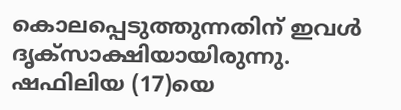കൊലപ്പെടുത്തുന്നതിന്‌ ഇവള്‍ ദൃക്സാക്ഷിയായിരുന്നു. ഷഫിലിയ (17)യെ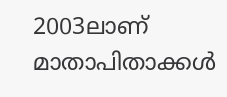2003ലാണ്‌ മാതാപിതാക്കള്‍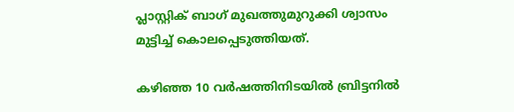പ്ലാസ്റ്റിക് ബാഗ് മുഖത്തുമുറുക്കി ശ്വാസം മുട്ടിച്ച് കൊലപ്പെടുത്തിയത്.

കഴിഞ്ഞ 10 വര്‍ഷത്തിനിടയില്‍ ബ്രിട്ടനില്‍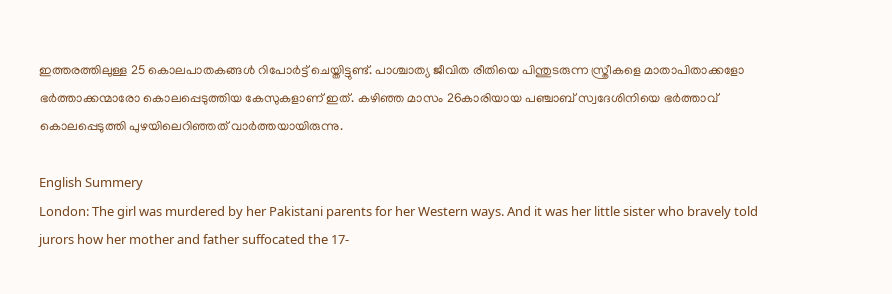ഇത്തരത്തിലുള്ള 25 കൊലപാതകങ്ങള്‍ റിപോര്‍ട്ട് ചെയ്തിട്ടുണ്ട്. പാശ്ചാത്യ ജീവിത രീതിയെ പിന്തുടരുന്ന സ്ത്രീകളെ മാതാപിതാക്കളോ ഭര്‍ത്താക്കന്മാരോ കൊലപ്പെടുത്തിയ കേസുകളാണ്‌ ഇത്. കഴിഞ്ഞ മാസം 26കാരിയായ പഞ്ചാബ്‌ സ്വദേശിനിയെ ഭര്‍ത്താവ് കൊലപ്പെടുത്തി പുഴയിലെറിഞ്ഞത് വാര്‍ത്തയായിരുന്നു.

English Summery
London: The girl was murdered by her Pakistani parents for her Western ways. And it was her little sister who bravely told jurors how her mother and father suffocated the 17-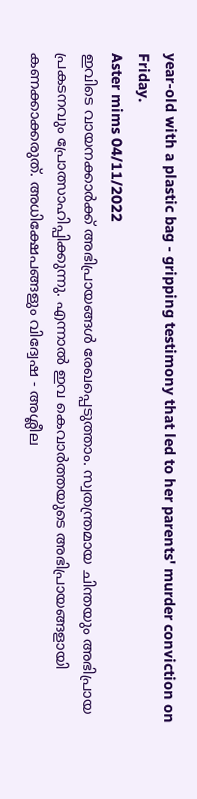year-old with a plastic bag - gripping testimony that led to her parents' murder conviction on Friday.
Aster mims 04/11/2022
ഇവിടെ വായനക്കാർക്ക് അഭിപ്രായങ്ങൾ രേഖപ്പെടുത്താം. സ്വതന്ത്രമായ ചിന്തയും അഭിപ്രായ പ്രകടനവും പ്രോത്സാഹിപ്പിക്കുന്നു. എന്നാൽ ഇവ കെവാർത്തയുടെ അഭിപ്രായങ്ങളായി കണക്കാക്കരുത്. അധിക്ഷേപങ്ങളും വിദ്വേഷ - അശ്ലീല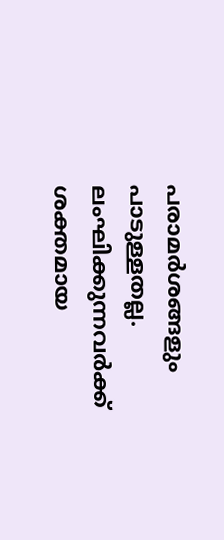പരാമർശങ്ങളും പാടുള്ളതല്ല. ലംഘിക്കുന്നവർക്ക് ശക്തമായ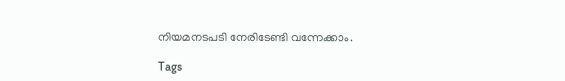നിയമനടപടി നേരിടേണ്ടി വന്നേക്കാം.

Tags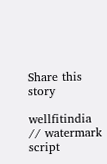Share this story

wellfitindia
// watermark script